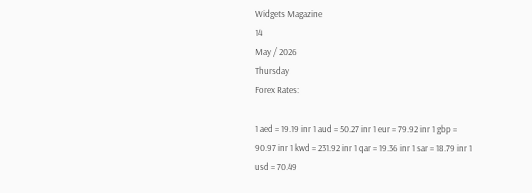Widgets Magazine
14
May / 2026
Thursday
Forex Rates:

1 aed = 19.19 inr 1 aud = 50.27 inr 1 eur = 79.92 inr 1 gbp = 90.97 inr 1 kwd = 231.92 inr 1 qar = 19.36 inr 1 sar = 18.79 inr 1 usd = 70.49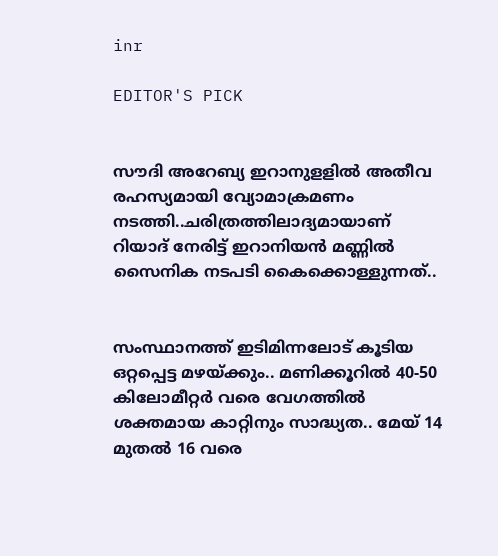inr

EDITOR'S PICK


സൗദി അറേബ്യ ഇറാനുളളിൽ അതീവ രഹസ്യമായി വ്യോമാക്രമണം നടത്തി..ചരിത്രത്തിലാദ്യമായാണ് റിയാദ് നേരിട്ട് ഇറാനിയൻ മണ്ണിൽ സൈനിക നടപടി കൈക്കൊള്ളുന്നത്..


സംസ്ഥാനത്ത് ഇടിമിന്നലോട് കൂടിയ ഒറ്റപ്പെട്ട മഴയ്ക്കും.. മണിക്കൂറിൽ 40-50 കിലോമീറ്റർ വരെ വേഗത്തിൽ ശക്തമായ കാറ്റിനും സാദ്ധ്യത.. മേയ് 14 മുതൽ 16 വരെ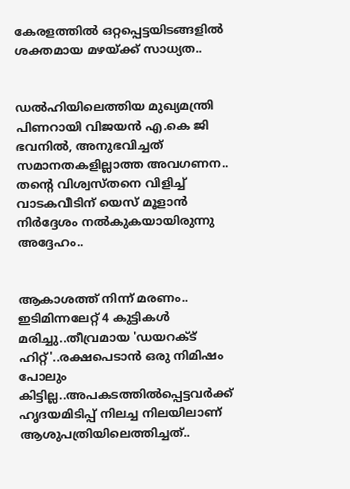കേരളത്തിൽ ഒറ്റപ്പെട്ടയിടങ്ങളിൽ ശക്തമായ മഴയ്ക്ക് സാധ്യത..


ഡൽഹിയിലെത്തിയ മുഖ്യമന്ത്രി പിണറായി വിജയൻ എ.കെ ജി ഭവനിൽ, അനുഭവിച്ചത് സമാനതകളില്ലാത്ത അവഗണന.. തന്റെ വിശ്വസ്തനെ വിളിച്ച് വാടകവീടിന് യെസ് മൂളാൻ നിർദ്ദേശം നൽകുകയായിരുന്നു അദ്ദേഹം..


ആകാശത്ത് നിന്ന് മരണം.. ഇടിമിന്നലേറ്റ് 4 കുട്ടികൾ മരിച്ചു..തീവ്രമായ 'ഡയറക്ട് ഹിറ്റ്'..രക്ഷപെടാൻ ഒരു നിമിഷം പോലും കിട്ടില്ല..അപകടത്തില്‍പ്പെട്ടവര്‍ക്ക് ഹൃദയമിടിപ്പ് നിലച്ച നിലയിലാണ് ആശുപത്രിയിലെത്തിച്ചത്..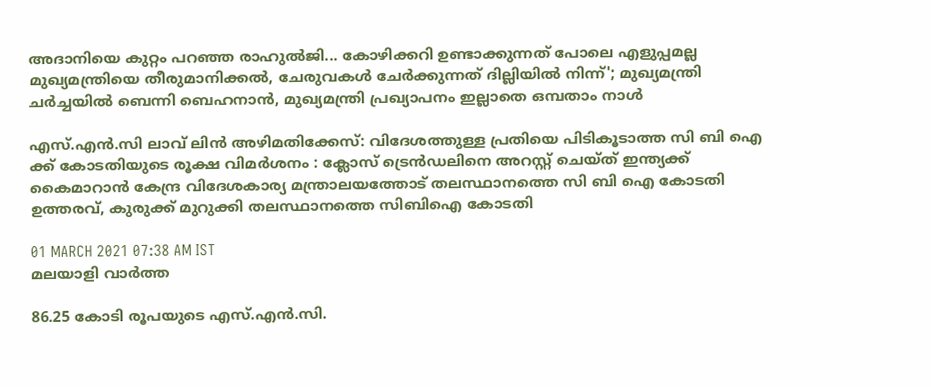അദാനിയെ കുറ്റം പറഞ്ഞ രാഹുൽജി... കോഴിക്കറി ഉണ്ടാക്കുന്നത് പോലെ എളുപ്പമല്ല മുഖ്യമന്ത്രിയെ തീരുമാനിക്കൽ, ചേരുവകൾ ചേർക്കുന്നത് ദില്ലിയിൽ നിന്ന്'; മുഖ്യമന്ത്രി ചർച്ചയിൽ ബെന്നി ബെഹനാൻ, മുഖ്യമന്ത്രി പ്രഖ്യാപനം ഇല്ലാതെ ഒമ്പതാം നാൾ

എസ്.എൻ.സി ലാവ് ലിൻ അഴിമതിക്കേസ്: വിദേശത്തുള്ള പ്രതിയെ പിടികൂടാത്ത സി ബി ഐ ക്ക് കോടതിയുടെ രൂക്ഷ വിമർശനം : ക്ലോസ് ട്രെൻഡലിനെ അറസ്റ്റ് ചെയ്ത് ഇന്ത്യക്ക് കൈമാറാൻ കേന്ദ്ര വിദേശകാര്യ മന്ത്രാലയത്തോട് തലസ്ഥാനത്തെ സി ബി ഐ കോടതി ഉത്തരവ്, കുരുക്ക് മുറുക്കി തലസ്ഥാനത്തെ സിബിഐ കോടതി

01 MARCH 2021 07:38 AM IST
മലയാളി വാര്‍ത്ത

86.25 കോടി രൂപയുടെ എസ്.എൻ.സി.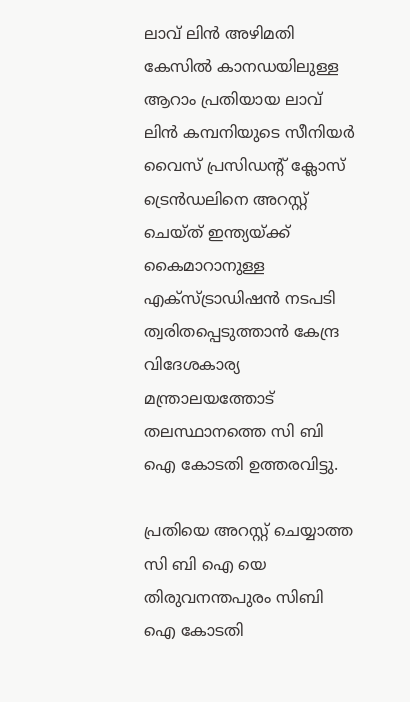ലാവ് ലിൻ അഴിമതി കേസിൽ കാനഡയിലുള്ള ആറാം പ്രതിയായ ലാവ് ലിൻ കമ്പനിയുടെ സീനിയർ വൈസ് പ്രസിഡന്റ് ക്ലോസ് ട്രെൻഡലിനെ അറസ്റ്റ് ചെയ്ത് ഇന്ത്യയ്ക്ക് കൈമാറാനുള്ള എക്സ്ട്രാഡിഷൻ നടപടി ത്വരിതപ്പെടുത്താൻ കേന്ദ്ര വിദേശകാര്യ മന്ത്രാലയത്തോട് തലസ്ഥാനത്തെ സി ബി ഐ കോടതി ഉത്തരവിട്ടു.

പ്രതിയെ അറസ്റ്റ് ചെയ്യാത്ത സി ബി ഐ യെ തിരുവനന്തപുരം സിബി ഐ കോടതി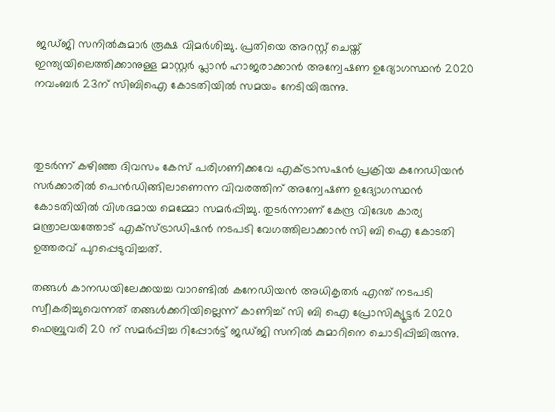ജഡ്ജി സനിൽകുമാർ രൂക്ഷ വിമർശിച്ചു. പ്രതിയെ അറസ്റ്റ് ചെയ്ത് ഇന്ത്യയിലെത്തിക്കാനുള്ള മാസ്റ്റർ പ്ലാൻ ഹാജരാക്കാൻ അന്വേഷണ ഉദ്യോഗസ്ഥൻ 2020 നവംബർ 23ന് സിബിഐ കോടതിയിൽ സമയം നേടിയിരുന്നു.



തുടർന്ന് കഴിഞ്ഞ ദിവസം കേസ് പരിഗണിക്കവേ എക്ട്രാസഷൻ പ്രക്രിയ കനേഡിയൻ സർക്കാരിൽ പെൻഡിങ്ങിലാണെന്ന വിവരത്തിന് അന്വേഷണ ഉദ്യോഗസ്ഥൻ കോടതിയിൽ വിശദമായ മെമ്മോ സമർപ്പിച്ചു. തുടർന്നാണ് കേന്ദ്ര വിദേശ കാര്യ മന്ത്രാലയത്തോട് എക്സ്ട്രാഡിഷൻ നടപടി വേഗത്തിലാക്കാൻ സി ബി ഐ കോടതി ഉത്തരവ് പുറപ്പെടുവിച്ചത്.

തങ്ങൾ കാനഡയിലേക്കയച്ച വാറണ്ടിൽ കനേഡിയൻ അധികൃതർ എന്ത് നടപടി സ്വീകരിച്ചുവെന്നത് തങ്ങൾക്കറിയില്ലെന്ന് കാണിച്ച് സി ബി ഐ പ്രോസിക്യൂട്ടർ 2020 ഫെബ്രുവരി 20 ന് സമർപ്പിച്ച റിപ്പോർട്ട് ജഡ്ജി സനിൽ കുമാറിനെ ചൊടിപ്പിച്ചിരുന്നു.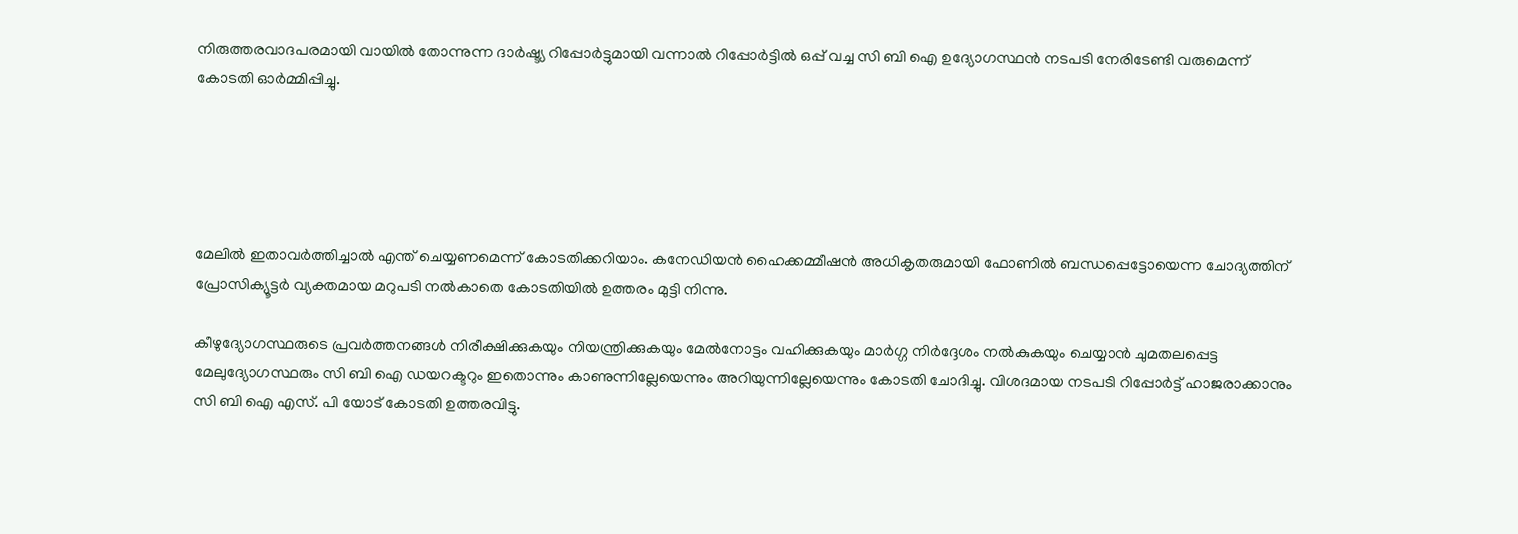നിരുത്തരവാദപരമായി വായിൽ തോന്നുന്ന ദാർഷ്ട്യ റിപ്പോർട്ടുമായി വന്നാൽ റിപ്പോർട്ടിൽ ഒപ്പ് വച്ച സി ബി ഐ ഉദ്യോഗസ്ഥൻ നടപടി നേരിടേണ്ടി വരുമെന്ന് കോടതി ഓർമ്മിപ്പിച്ചു.





മേലിൽ ഇതാവർത്തിച്ചാൽ എന്ത് ചെയ്യണമെന്ന് കോടതിക്കറിയാം. കനേഡിയൻ ഹൈക്കമ്മീഷൻ അധികൃതരുമായി ഫോണിൽ ബന്ധപ്പെട്ടോയെന്ന ചോദ്യത്തിന് പ്രോസിക്യൂട്ടർ വ്യക്തമായ മറുപടി നൽകാതെ കോടതിയിൽ ഉത്തരം മുട്ടി നിന്നു.

കീഴുദ്യോഗസ്ഥരുടെ പ്രവർത്തനങ്ങൾ നിരീക്ഷിക്കുകയും നിയന്ത്രിക്കുകയും മേൽനോട്ടം വഹിക്കുകയും മാർഗ്ഗ നിർദ്ദേശം നൽകുകയും ചെയ്യാൻ ചുമതലപ്പെട്ട മേലുദ്യോഗസ്ഥരും സി ബി ഐ ഡയറക്ടറും ഇതൊന്നും കാണുന്നില്ലേയെന്നും അറിയുന്നില്ലേയെന്നും കോടതി ചോദിച്ചു. വിശദമായ നടപടി റിപ്പോർട്ട് ഹാജരാക്കാനും സി ബി ഐ എസ്. പി യോട് കോടതി ഉത്തരവിട്ടു.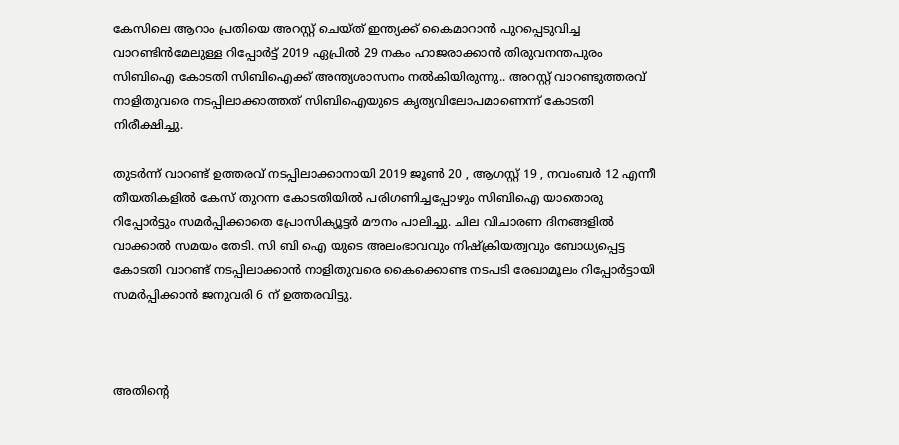കേസിലെ ആറാം പ്രതിയെ അറസ്റ്റ് ചെയ്ത് ഇന്ത്യക്ക് കൈമാറാൻ പുറപ്പെടുവിച്ച വാറണ്ടിൻമേലുള്ള റിപ്പോർട്ട് 2019 ഏപ്രിൽ 29 നകം ഹാജരാക്കാൻ തിരുവനന്തപുരം സിബിഐ കോടതി സിബിഐക്ക് അന്ത്യശാസനം നൽകിയിരുന്നു.. അറസ്റ്റ് വാറണ്ടുത്തരവ് നാളിതുവരെ നടപ്പിലാക്കാത്തത് സിബിഐയുടെ കൃത്യവിലോപമാണെന്ന് കോടതി നിരീക്ഷിച്ചു.

തുടർന്ന് വാറണ്ട് ഉത്തരവ് നടപ്പിലാക്കാനായി 2019 ജൂൺ 20 , ആഗസ്റ്റ് 19 , നവംബർ 12 എന്നീ തീയതികളിൽ കേസ് തുറന്ന കോടതിയിൽ പരിഗണിച്ചപ്പോഴും സിബിഐ യാതൊരു റിപ്പോർട്ടും സമർപ്പിക്കാതെ പ്രോസിക്യൂട്ടർ മൗനം പാലിച്ചു. ചില വിചാരണ ദിനങ്ങളിൽ വാക്കാൽ സമയം തേടി. സി ബി ഐ യുടെ അലംഭാവവും നിഷ്ക്രിയത്വവും ബോധ്യപ്പെട്ട കോടതി വാറണ്ട് നടപ്പിലാക്കാൻ നാളിതുവരെ കൈക്കൊണ്ട നടപടി രേഖാമൂലം റിപ്പോർട്ടായി സമർപ്പിക്കാൻ ജനുവരി 6 ന് ഉത്തരവിട്ടു.



അതിന്റെ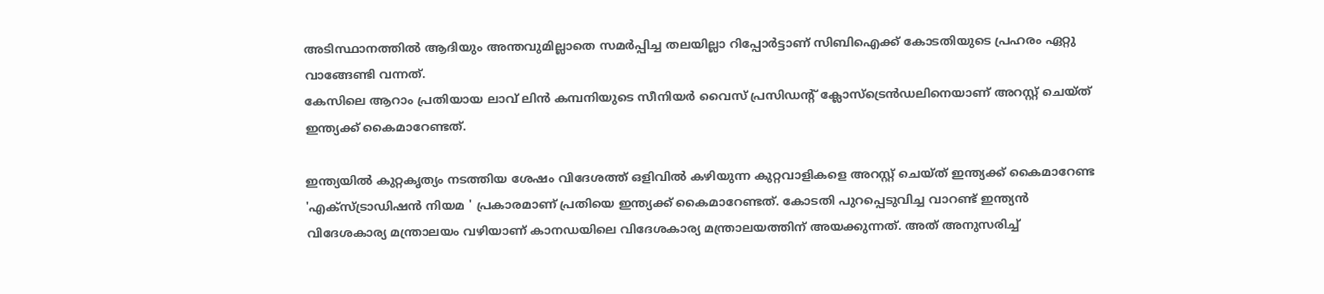അടിസ്ഥാനത്തിൽ ആദിയും അന്തവുമില്ലാതെ സമർപ്പിച്ച തലയില്ലാ റിപ്പോർട്ടാണ് സിബിഐക്ക് കോടതിയുടെ പ്രഹരം ഏറ്റു വാങ്ങേണ്ടി വന്നത്.
കേസിലെ ആറാം പ്രതിയായ ലാവ് ലിൻ കമ്പനിയുടെ സീനിയർ വൈസ് പ്രസിഡന്റ് ക്ലോസ്ട്രെൻഡലിനെയാണ് അറസ്റ്റ് ചെയ്ത് ഇന്ത്യക്ക് കൈമാറേണ്ടത്.

ഇന്ത്യയിൽ കുറ്റകൃത്യം നടത്തിയ ശേഷം വിദേശത്ത് ഒളിവിൽ കഴിയുന്ന കുറ്റവാളികളെ അറസ്റ്റ് ചെയ്ത് ഇന്ത്യക്ക് കൈമാറേണ്ട 'എക്സ്ട്രാഡിഷൻ നിയമ ' പ്രകാരമാണ് പ്രതിയെ ഇന്ത്യക്ക് കൈമാറേണ്ടത്. കോടതി പുറപ്പെടുവിച്ച വാറണ്ട് ഇന്ത്യൻ വിദേശകാര്യ മന്ത്രാലയം വഴിയാണ് കാനഡയിലെ വിദേശകാര്യ മന്ത്രാലയത്തിന് അയക്കുന്നത്. അത് അനുസരിച്ച്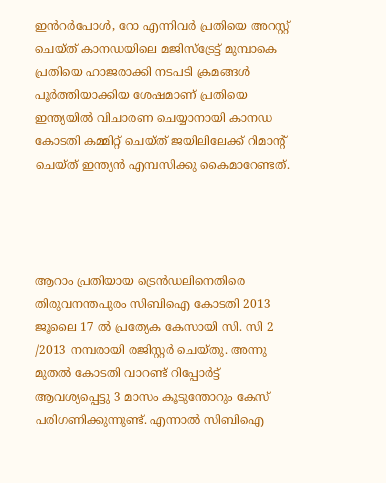ഇൻറർപോൾ, റോ എന്നിവർ പ്രതിയെ അറസ്റ്റ് ചെയ്ത് കാനഡയിലെ മജിസ്ട്രേട്ട് മുമ്പാകെ പ്രതിയെ ഹാജരാക്കി നടപടി ക്രമങ്ങൾ പൂർത്തിയാക്കിയ ശേഷമാണ് പ്രതിയെ ഇന്ത്യയിൽ വിചാരണ ചെയ്യാനായി കാനഡ കോടതി കമ്മിറ്റ് ചെയ്ത് ജയിലിലേക്ക് റിമാന്റ് ചെയ്ത് ഇന്ത്യൻ എമ്പസിക്കു കൈമാറേണ്ടത്.




ആറാം പ്രതിയായ ട്രെൻഡലിനെതിരെ തിരുവനന്തപുരം സിബിഐ കോടതി 2013 ജൂലൈ 17 ൽ പ്രത്യേക കേസായി സി. സി 2 /2013 നമ്പരായി രജിസ്റ്റർ ചെയ്‌തു. അന്നു മുതൽ കോടതി വാറണ്ട് റിപ്പോർട്ട് ആവശ്യപ്പെട്ടു 3 മാസം കൂടുന്തോറും കേസ് പരിഗണിക്കുന്നുണ്ട്. എന്നാൽ സിബിഐ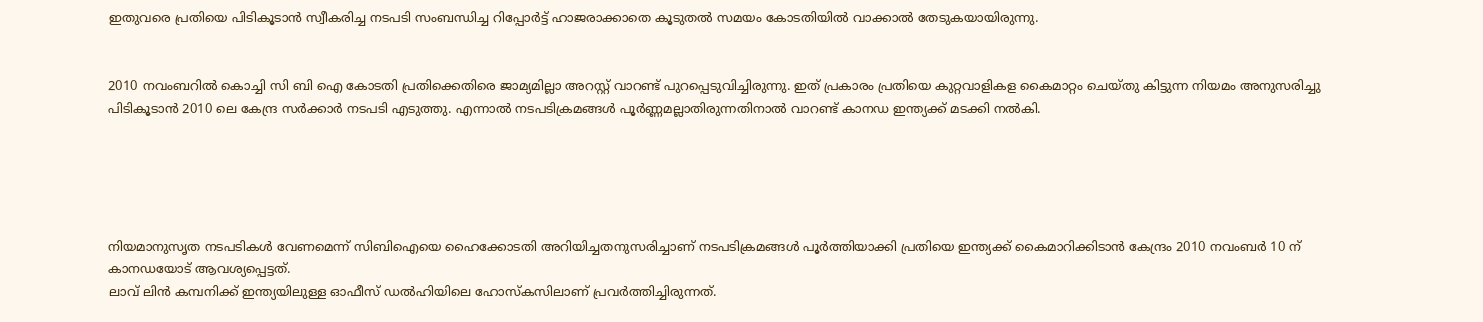ഇതുവരെ പ്രതിയെ പിടികൂടാൻ സ്വീകരിച്ച നടപടി സംബന്ധിച്ച റിപ്പോർട്ട് ഹാജരാക്കാതെ കൂടുതൽ സമയം കോടതിയിൽ വാക്കാൽ തേടുകയായിരുന്നു.


2010 നവംബറിൽ കൊച്ചി സി ബി ഐ കോടതി പ്രതിക്കെതിരെ ജാമ്യമില്ലാ അറസ്റ്റ്‌ വാറണ്ട് പുറപ്പെടുവിച്ചിരുന്നു. ഇത് പ്രകാരം പ്രതിയെ കുറ്റവാളികള കൈമാറ്റം ചെയ്തു കിട്ടുന്ന നിയമം അനുസരിച്ചു പിടികൂടാൻ 2010 ലെ കേന്ദ്ര സർക്കാർ നടപടി എടുത്തു. എന്നാൽ നടപടിക്രമങ്ങൾ പൂർണ്ണമല്ലാതിരുന്നതിനാൽ വാറണ്ട് കാനഡ ഇന്ത്യക്ക് മടക്കി നൽകി.





നിയമാനുസൃത നടപടികൾ വേണമെന്ന് സിബിഐയെ ഹൈക്കോടതി അറിയിച്ചതനുസരിച്ചാണ് നടപടിക്രമങ്ങൾ പൂർത്തിയാക്കി പ്രതിയെ ഇന്ത്യക്ക് കൈമാറിക്കിടാൻ കേന്ദ്രം 2010 നവംബർ 10 ന് കാനഡയോട് ആവശ്യപ്പെട്ടത്.
ലാവ് ലിൻ കമ്പനിക്ക് ഇന്ത്യയിലുള്ള ഓഫീസ് ഡൽഹിയിലെ ഹോസ്കസിലാണ് പ്രവർത്തിച്ചിരുന്നത്.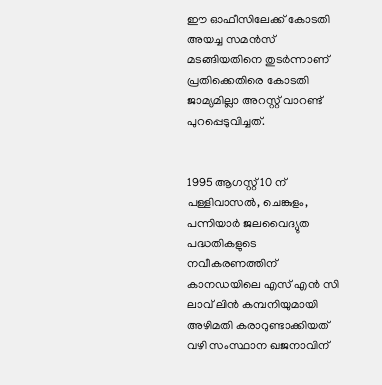ഈ ഓഫീസിലേക്ക് കോടതി അയച്ച സമൻസ് മടങ്ങിയതിനെ തുടർന്നാണ് പ്രതിക്കെതിരെ കോടതി ജാമ്യമില്ലാ അറസ്റ്റ് വാറണ്ട് പുറപ്പെടുവിച്ചത്.


1995 ആഗസ്റ്റ് 10 ന് പള്ളിവാസൽ, ചെങ്കുളം, പന്നിയാർ ജലവൈദ്യുത പദ്ധതികളുടെ നവീകരണത്തിന് കാനഡയിലെ എസ് എൻ സി ലാവ് ലിൻ കമ്പനിയുമായി അഴിമതി കരാറുണ്ടാക്കിയത് വഴി സംസ്ഥാന ഖജനാവിന്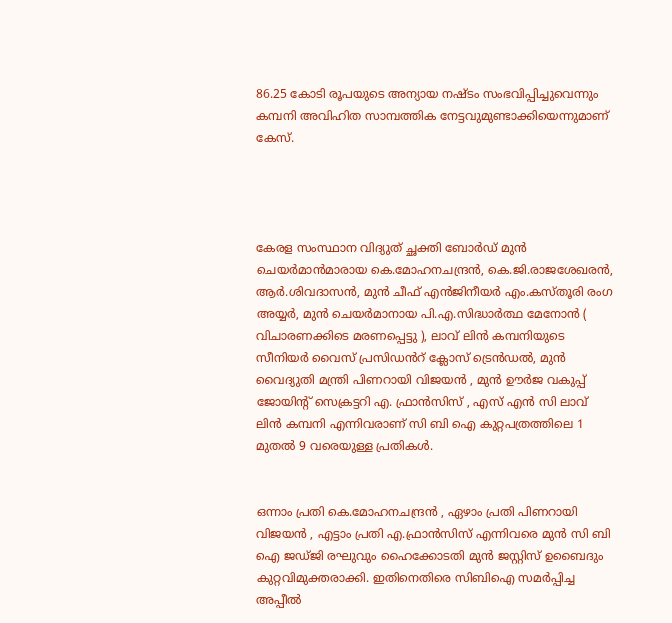86.25 കോടി രൂപയുടെ അന്യായ നഷ്ടം സംഭവിപ്പിച്ചുവെന്നും കമ്പനി അവിഹിത സാമ്പത്തിക നേട്ടവുമുണ്ടാക്കിയെന്നുമാണ് കേസ്.




കേരള സംസ്ഥാന വിദ്യുത് ച്ഛക്തി ബോർഡ് മുൻ ചെയർമാൻമാരായ കെ.മോഹനചന്ദ്രൻ, കെ.ജി.രാജശേഖരൻ, ആർ.ശിവദാസൻ, മുൻ ചീഫ് എൻജിനീയർ എം.കസ്തൂരി രംഗ അയ്യർ, മുൻ ചെയർമാനായ പി.എ.സിദ്ധാർത്ഥ മേനോൻ ( വിചാരണക്കിടെ മരണപ്പെട്ടു ), ലാവ് ലിൻ കമ്പനിയുടെ സീനിയർ വൈസ് പ്രസിഡൻറ് ക്ലോസ് ട്രെൻഡൽ, മുൻ വൈദ്യുതി മന്ത്രി പിണറായി വിജയൻ , മുൻ ഊർജ വകുപ്പ് ജോയിന്റ് സെക്രട്ടറി എ. ഫ്രാൻസിസ് , എസ് എൻ സി ലാവ് ലിൻ കമ്പനി എന്നിവരാണ് സി ബി ഐ കുറ്റപത്രത്തിലെ 1 മുതൽ 9 വരെയുള്ള പ്രതികൾ.


ഒന്നാം പ്രതി കെ.മോഹനചന്ദ്രൻ , ഏഴാം പ്രതി പിണറായി വിജയൻ , എട്ടാം പ്രതി എ.ഫ്രാൻസിസ് എന്നിവരെ മുൻ സി ബി ഐ ജഡ്ജി രഘുവും ഹൈക്കോടതി മുൻ ജസ്റ്റിസ് ഉബൈദും കുറ്റവിമുക്തരാക്കി. ഇതിനെതിരെ സിബിഐ സമർപ്പിച്ച അപ്പീൽ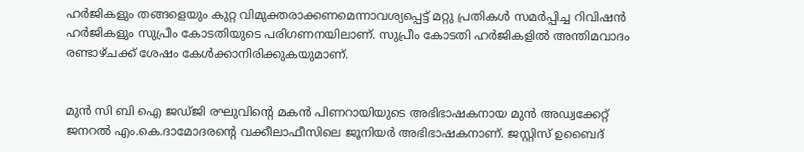ഹർജികളും തങ്ങളെയും കുറ്റ വിമുക്തരാക്കണമെന്നാവശ്യപ്പെട്ട് മറ്റു പ്രതികൾ സമർപ്പിച്ച റിവിഷൻ ഹർജികളും സുപ്രീം കോടതിയുടെ പരിഗണനയിലാണ്. സുപ്രീം കോടതി ഹർജികളിൽ അന്തിമവാദം രണ്ടാഴ്ചക്ക് ശേഷം കേൾക്കാനിരിക്കുകയുമാണ്.


മുൻ സി ബി ഐ ജഡ്ജി രഘുവിന്റെ മകൻ പിണറായിയുടെ അഭിഭാഷകനായ മുൻ അഡ്വക്കേറ്റ് ജനറൽ എം.കെ.ദാമോദരന്റെ വക്കീലാഫീസിലെ ജൂനിയർ അഭിഭാഷകനാണ്. ജസ്റ്റിസ് ഉബൈദ്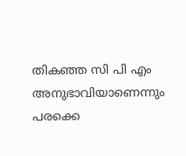തികഞ്ഞ സി പി എം അനുഭാവിയാണെന്നും പരക്കെ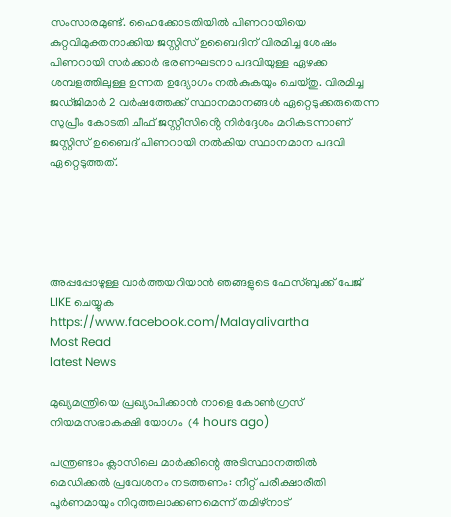സംസാരമുണ്ട്. ഹൈക്കോടതിയിൽ പിണറായിയെ കുറ്റവിമുക്തനാക്കിയ ജസ്റ്റിസ് ഉബൈദിന് വിരമിച്ച ശേഷം പിണറായി സർക്കാർ ഭരണഘടനാ പദവിയുള്ള ഏഴക്ക ശമ്പളത്തിലുള്ള ഉന്നത ഉദ്യോഗം നൽകുകയും ചെയ്തു. വിരമിച്ച ജഡ്ജിമാർ 2 വർഷത്തേക്ക് സ്ഥാനമാനങ്ങൾ ഏറ്റെടുക്കരുതെന്ന സുപ്രീം കോടതി ചീഫ് ജസ്റ്റീസിൻ്റെ നിർദ്ദേശം മറികടന്നാണ് ജസ്റ്റിസ് ഉബൈദ് പിണറായി നൽകിയ സ്ഥാനമാന പദവി ഏറ്റെടുത്തത്.





അപ്പപ്പോഴുള്ള വാര്‍ത്തയറിയാന്‍ ഞങ്ങളുടെ ഫേസ്‌ബുക്ക്‌ പേജ് LIKE ചെയ്യുക
https://www.facebook.com/Malayalivartha
Most Read
latest News

മുഖ്യമന്ത്രിയെ പ്രഖ്യാപിക്കാന്‍ നാളെ കോണ്‍ഗ്രസ് നിയമസഭാകക്ഷി യോഗം  (4 hours ago)

പന്ത്രണ്ടാം ക്ലാസിലെ മാര്‍ക്കിന്റെ അടിസ്ഥാനത്തില്‍ മെഡിക്കല്‍ പ്രവേശനം നടത്തണം: നീറ്റ് പരീക്ഷാരീതി പൂര്‍ണമായും നിറുത്തലാക്കണമെന്ന് തമിഴ്‌നാട്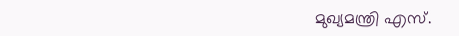മുഖ്യമന്ത്രി എസ്.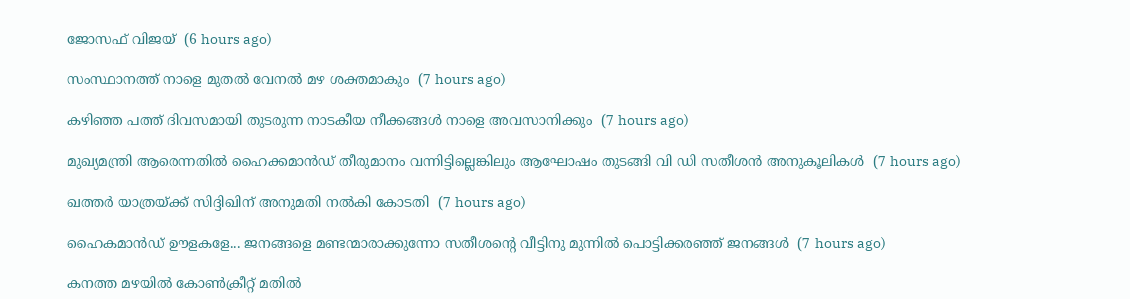ജോസഫ് വിജയ്  (6 hours ago)

സംസ്ഥാനത്ത് നാളെ മുതൽ വേനൽ മഴ ശക്തമാകും  (7 hours ago)

കഴിഞ്ഞ പത്ത് ദിവസമായി തുടരുന്ന നാടകീയ നീക്കങ്ങള്‍ നാളെ അവസാനിക്കും  (7 hours ago)

മുഖ്യമന്ത്രി ആരെന്നതിൽ ഹൈക്കമാൻഡ് തീരുമാനം വന്നിട്ടില്ലെങ്കിലും ആഘോഷം തുടങ്ങി വി ഡി സതീശൻ അനുകൂലികൾ  (7 hours ago)

ഖത്തര്‍ യാത്രയ്ക്ക് സിദ്ദിഖിന് അനുമതി നല്‍കി കോടതി  (7 hours ago)

ഹൈകമാൻഡ്‌ ഊളകളേ... ജനങ്ങളെ മണ്ടന്മാരാക്കുന്നോ സതീശന്റെ വീട്ടിനു മുന്നിൽ പൊട്ടിക്കരഞ്ഞ് ജനങ്ങൾ  (7 hours ago)

കനത്ത മഴയില്‍ കോണ്‍ക്രീറ്റ് മതില്‍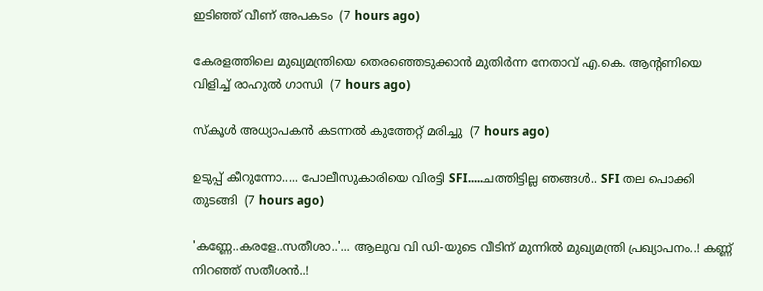ഇടിഞ്ഞ് വീണ് അപകടം  (7 hours ago)

കേരളത്തിലെ മുഖ്യമന്ത്രിയെ തെരഞ്ഞെടുക്കാൻ മുതിർന്ന നേതാവ് എ.കെ. ആന്റണിയെ വിളിച്ച് രാഹുൽ ഗാന്ധി  (7 hours ago)

സ്‌കൂള്‍ അധ്യാപകന്‍ കടന്നല്‍ കുത്തേറ്റ് മരിച്ചു  (7 hours ago)

ഉടുപ്പ് കീറുന്നോ..... പോലീസുകാരിയെ വിരട്ടി SFI.....ചത്തിട്ടില്ല ഞങ്ങൾ.. SFI തല പൊക്കി തുടങ്ങി  (7 hours ago)

'കണ്ണേ..കരളേ..സതീശാ..'... ആലുവ വി ഡി-യുടെ വീടിന് മുന്നിൽ മുഖ്യമന്ത്രി പ്രഖ്യാപനം..! കണ്ണ് നിറഞ്ഞ് സതീശൻ..!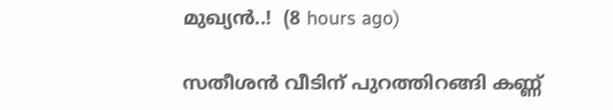മുഖ്യൻ..!  (8 hours ago)

സതീശൻ വീടിന് പുറത്തിറങ്ങി കണ്ണ്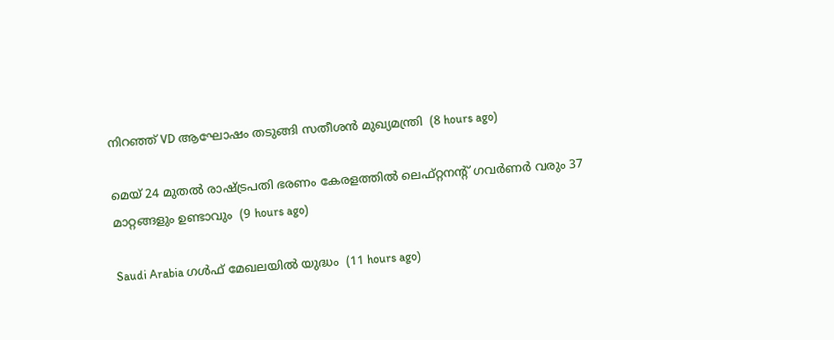നിറഞ്ഞ് VD ആഘോഷം തടുങ്ങി സതീശൻ മുഖ്യമന്ത്രി  (8 hours ago)

മെയ് 24 മുതൽ രാഷ്‌ട്രപതി ഭരണം കേരളത്തിൽ ലെഫ്റ്റനന്റ് ഗവർണർ വരും 37 മാറ്റങ്ങളും ഉണ്ടാവും  (9 hours ago)

Saudi Arabia ഗൾഫ് മേഖലയിൽ യുദ്ധം  (11 hours ago)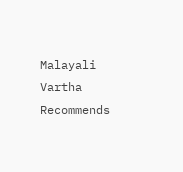Malayali Vartha Recommends